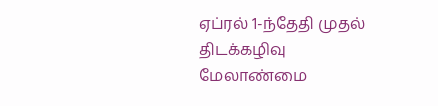ஏப்ரல் 1-ந்தேதி முதல் திடக்கழிவு மேலாண்மை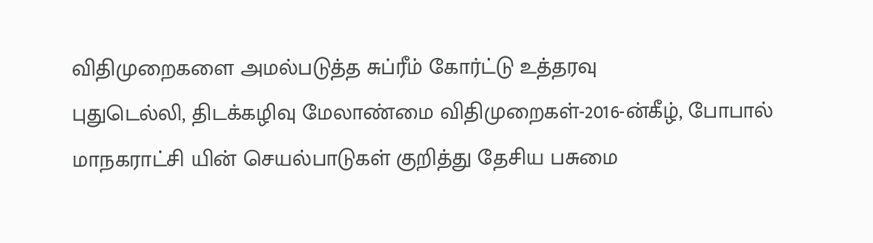விதிமுறைகளை அமல்படுத்த சுப்ரீம் கோர்ட்டு உத்தரவு
புதுடெல்லி, திடக்கழிவு மேலாண்மை விதிமுறைகள்-2016-ன்கீழ், போபால் மாநகராட்சி யின் செயல்பாடுகள் குறித்து தேசிய பசுமை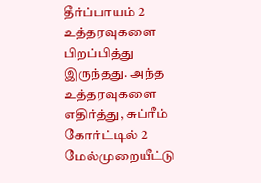தீர்ப்பாயம் 2 உத்தரவுகளை பிறப்பித்து இருந்தது. அந்த உத்தரவுகளை எதிர்த்து, சுப்ரீம் கோர்ட்டில் 2 மேல்முறையீட்டு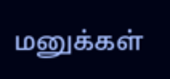மனுக்கள்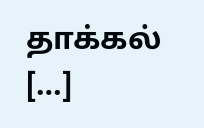தாக்கல் […]